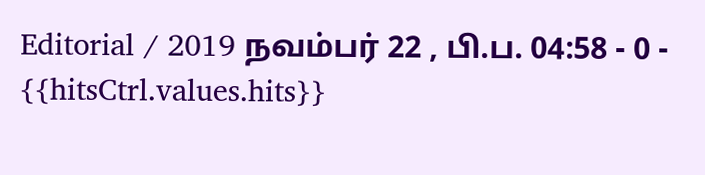Editorial / 2019 நவம்பர் 22 , பி.ப. 04:58 - 0 - {{hitsCtrl.values.hits}}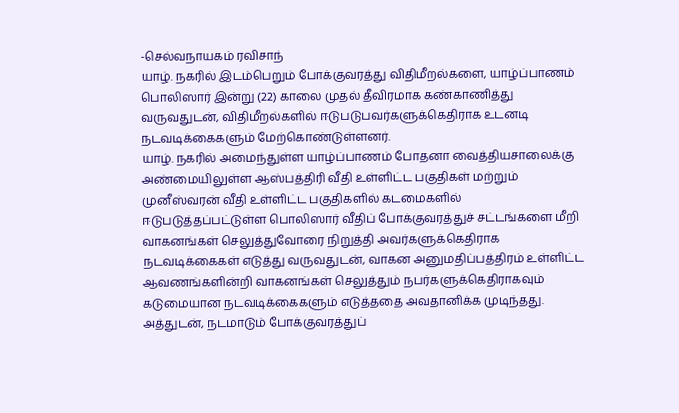-செல்வநாயகம் ரவிசாந்
யாழ். நகரில் இடம்பெறும் போக்குவரத்து விதிமீறல்களை, யாழ்ப்பாணம் பொலிஸார் இன்று (22) காலை முதல் தீவிரமாக கண்காணித்து வருவதுடன், விதிமீறல்களில் ஈடுபடுபவர்களுக்கெதிராக உடனடி நடவடிக்கைகளும் மேற்கொண்டுள்ளனர்.
யாழ். நகரில் அமைந்துள்ள யாழ்ப்பாணம் போதனா வைத்தியசாலைக்கு அண்மையிலுள்ள ஆஸ்பத்திரி வீதி உள்ளிட்ட பகுதிகள் மற்றும் முனீஸ்வரன் வீதி உள்ளிட்ட பகுதிகளில் கடமைகளில் ஈடுபடுத்தப்பட்டுள்ள பொலிஸார் வீதிப் போக்குவரத்துச் சட்டங்களை மீறி வாகனங்கள் செலுத்துவோரை நிறுத்தி அவர்களுக்கெதிராக நடவடிக்கைகள் எடுத்து வருவதுடன், வாகன அனுமதிப்பத்திரம் உள்ளிட்ட ஆவணங்களின்றி வாகனங்கள் செலுத்தும் நபர்களுக்கெதிராகவும் கடுமையான நடவடிக்கைகளும் எடுத்ததை அவதானிக்க முடிந்தது.
அத்துடன், நடமாடும் போக்குவரத்துப்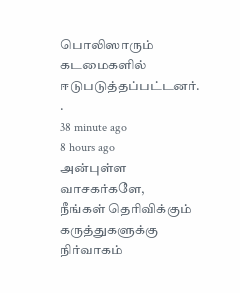பொலிஸாரும் கடமைகளில் ஈடுபடுத்தப்பட்டனர்.
.
38 minute ago
8 hours ago
அன்புள்ள வாசகர்களே,
நீங்கள் தெரிவிக்கும் கருத்துகளுக்கு நிர்வாகம்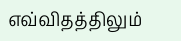எவ்விதத்திலும்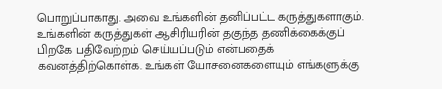பொறுப்பாகாது. அவை உங்களின் தனிப்பட்ட கருத்துகளாகும். உங்களின் கருத்துகள் ஆசிரியரின் தகுந்த தணிக்கைக்குப் பிறகே பதிவேற்றம் செய்யப்படும் என்பதைக் கவனத்திற்கொள்க. உங்கள் யோசனைகளையும் எங்களுக்கு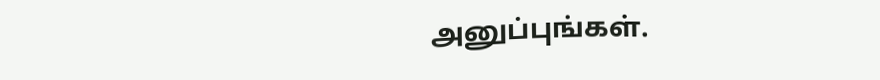அனுப்புங்கள்.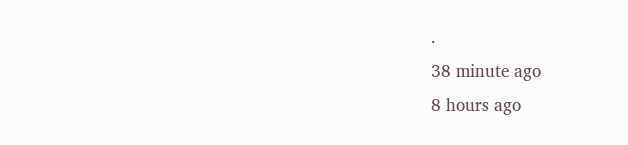.
38 minute ago
8 hours ago